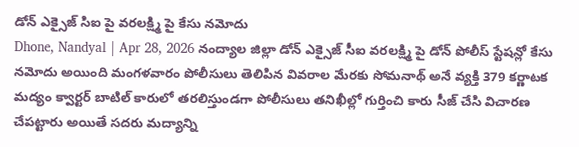డోన్ ఎక్సైజ్ సిఐ పై వరలక్ష్మి పై కేసు నమోదు
Dhone, Nandyal | Apr 28, 2026 నంద్యాల జిల్లా డోన్ ఎక్సైజ్ సీఐ వరలక్ష్మి పై డోన్ పోలీస్ స్టేషన్లో కేసు నమోదు అయింది మంగళవారం పోలీసులు తెలిపిన వివరాల మేరకు సోమనాథ్ అనే వ్యక్తి 379 కర్ణాటక మద్యం క్వార్టర్ బాటిల్ కారులో తరలిస్తుండగా పోలీసులు తనిఖీల్లో గుర్తించి కారు సీజ్ చేసి విచారణ చేపట్టారు అయితే సదరు మద్యాన్ని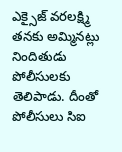ఎక్సైజ్ వరలక్ష్మి తనకు అమ్మినట్లు నిందితుడు పోలీసులకు తెలిపాడు. దీంతో పోలీసులు సిఐ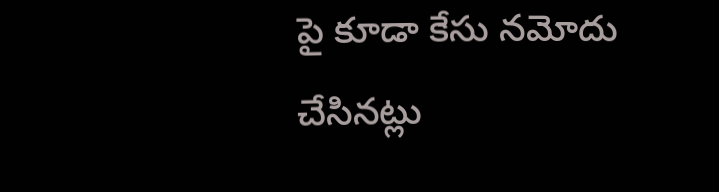పై కూడా కేసు నమోదు చేసినట్లు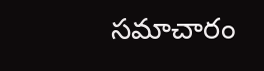సమాచారం